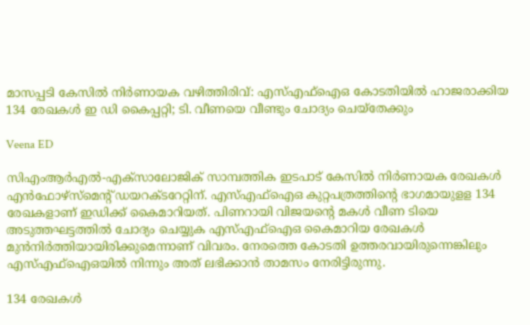മാസപ്പടി കേസിൽ നിർണായക വഴിത്തിരിവ്: എസ്എഫ്ഐഒ കോടതിയിൽ ഹാജരാക്കിയ 134 രേഖകൾ ഇ ഡി കൈപ്പറ്റി; ടി. വീണയെ വീണ്ടും ചോദ്യം ചെയ്തേക്കും

Veena ED

സിഎംആര്‍എല്‍-എക്‌സാലോജിക് സാമ്പത്തിക ഇടപാട് കേസില്‍ നിര്‍ണായക രേഖകള്‍ എന്‍ഫോഴ്‌സ്‌മെന്റ് ഡയറക്ടറേറ്റിന്. എസ്എഫ്‌ഐഒ കുറ്റപത്രത്തിന്റെ ഭാഗമായുളള 134 രേഖകളാണ് ഇഡിക്ക് കൈമാറിയത്. പിണറായി വിജയന്റെ മകള്‍ വീണ ടിയെ അടുത്തഘട്ടത്തില്‍ ചോദ്യം ചെയ്യുക എസ്എഫ്‌ഐഒ കൈമാറിയ രേഖകള്‍ മുന്‍നിര്‍ത്തിയായിരിക്കുമെന്നാണ് വിവരം. നേരത്തെ കോടതി ഉത്തരവായിരുന്നെങ്കിലും എസ്എഫ്‌ഐഒയില്‍ നിന്നും അത് ലഭിക്കാന്‍ താമസം നേരിട്ടിരുന്നു.

134 രേഖകള്‍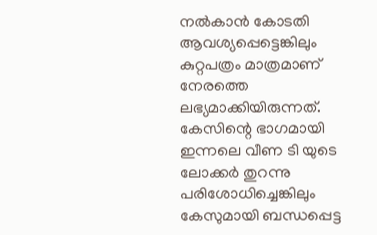നല്‍കാന്‍ കോടതി ആവശ്യപ്പെട്ടെങ്കിലും കുറ്റപത്രം മാത്രമാണ് നേരത്തെ ലഭ്യമാക്കിയിരുന്നത്. കേസിന്റെ ഭാഗമായി ഇന്നലെ വീണ ടി യുടെ ലോക്കര്‍ തുറന്നു പരിശോധിച്ചെങ്കിലും കേസുമായി ബന്ധപ്പെട്ട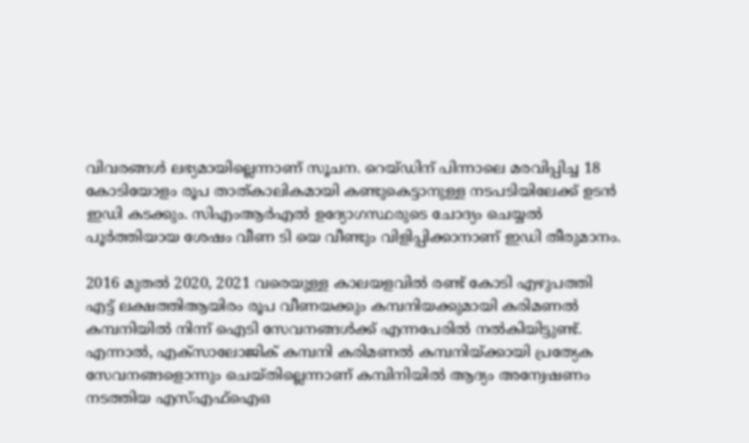വിവരങ്ങള്‍ ലഭ്യമായില്ലെന്നാണ് സൂചന. റെയ്ഡിന് പിന്നാലെ മരവിപ്പിച്ച 18 കോടിയോളം രൂപ താത്കാലികമായി കണ്ടുകെട്ടാനുള്ള നടപടിയിലേക്ക് ഉടന്‍ ഇഡി കടക്കും. സിഎംആര്‍എല്‍ ഉദ്യോഗസ്ഥരുടെ ചോദ്യം ചെയ്യല്‍ പൂര്‍ത്തിയായ ശേഷം വീണ ടി യെ വീണ്ടും വിളിപ്പിക്കാനാണ് ഇഡി തീരുമാനം.

2016 മുതല്‍ 2020, 2021 വരെയുള്ള കാലയളവില്‍ രണ്ട് കോടി എഴുപത്തി എട്ട് ലക്ഷത്തിആയിരം രൂപ വീണയക്കും കമ്പനിയക്കുമായി കരിമണല്‍ കമ്പനിയില്‍ നിന്ന് ഐടി സേവനങ്ങള്‍ക്ക് എന്നപേരില്‍ നല്‍കിയിട്ടുണ്ട്. എന്നാല്‍, എക്‌സാലോജിക് കമ്പനി കരിമണല്‍ കമ്പനിയ്ക്കായി പ്രത്യേക സേവനങ്ങളൊന്നും ചെയ്തില്ലെന്നാണ് കമ്പിനിയില്‍ ആദ്യം അന്വേഷണം നടത്തിയ എസ്എഫ്‌ഐഒ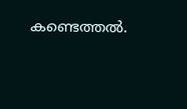കണ്ടെത്തല്‍.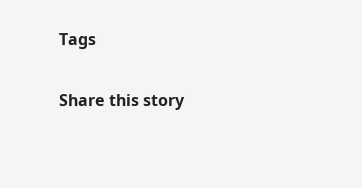Tags

Share this story